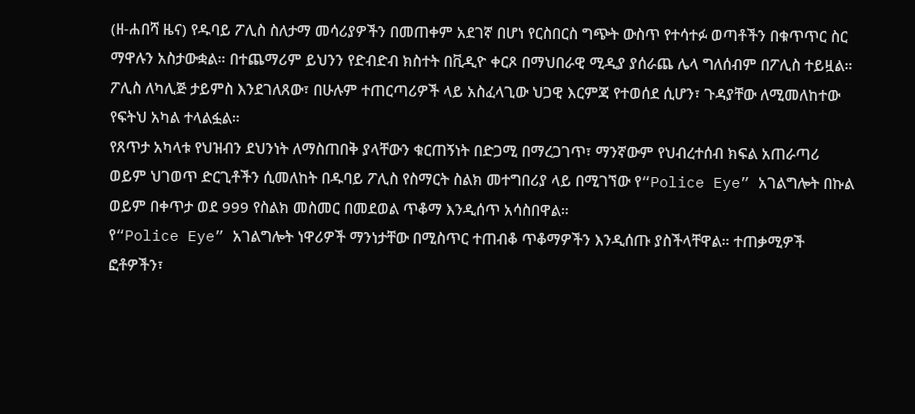(ዘ-ሐበሻ ዜና) የዱባይ ፖሊስ ስለታማ መሳሪያዎችን በመጠቀም አደገኛ በሆነ የርስበርስ ግጭት ውስጥ የተሳተፉ ወጣቶችን በቁጥጥር ስር ማዋሉን አስታውቋል። በተጨማሪም ይህንን የድብድብ ክስተት በቪዲዮ ቀርጾ በማህበራዊ ሚዲያ ያሰራጨ ሌላ ግለሰብም በፖሊስ ተይዟል። ፖሊስ ለካሊጅ ታይምስ እንደገለጸው፣ በሁሉም ተጠርጣሪዎች ላይ አስፈላጊው ህጋዊ እርምጃ የተወሰደ ሲሆን፣ ጉዳያቸው ለሚመለከተው የፍትህ አካል ተላልፏል።
የጸጥታ አካላቱ የህዝብን ደህንነት ለማስጠበቅ ያላቸውን ቁርጠኝነት በድጋሚ በማረጋገጥ፣ ማንኛውም የህብረተሰብ ክፍል አጠራጣሪ ወይም ህገወጥ ድርጊቶችን ሲመለከት በዱባይ ፖሊስ የስማርት ስልክ መተግበሪያ ላይ በሚገኘው የ“Police Eye” አገልግሎት በኩል ወይም በቀጥታ ወደ 999 የስልክ መስመር በመደወል ጥቆማ እንዲሰጥ አሳስበዋል።
የ“Police Eye” አገልግሎት ነዋሪዎች ማንነታቸው በሚስጥር ተጠብቆ ጥቆማዎችን እንዲሰጡ ያስችላቸዋል። ተጠቃሚዎች ፎቶዎችን፣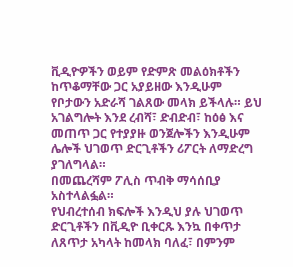ቪዲዮዎችን ወይም የድምጽ መልዕክቶችን ከጥቆማቸው ጋር አያይዘው እንዲሁም የቦታውን አድራሻ ገልጸው መላክ ይችላሉ። ይህ አገልግሎት እንደ ረብሻ፣ ድብድብ፣ ከዕፅ እና መጠጥ ጋር የተያያዙ ወንጀሎችን እንዲሁም ሌሎች ህገወጥ ድርጊቶችን ሪፖርት ለማድረግ ያገለግላል።
በመጨረሻም ፖሊስ ጥብቅ ማሳሰቢያ አስተላልፏል።
የህብረተሰብ ክፍሎች እንዲህ ያሉ ህገወጥ ድርጊቶችን በቪዲዮ ቢቀርጹ እንኳ በቀጥታ ለጸጥታ አካላት ከመላክ ባለፈ፣ በምንም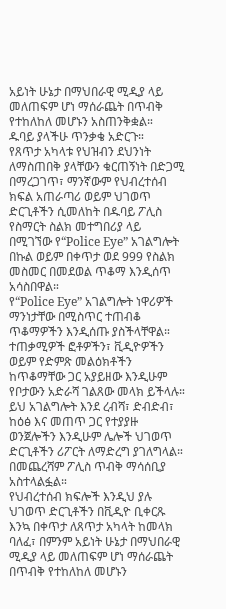አይነት ሁኔታ በማህበራዊ ሚዲያ ላይ መለጠፍም ሆነ ማሰራጨት በጥብቅ የተከለከለ መሆኑን አስጠንቅቋል።
ዱባይ ያላችሁ ጥንቃቄ አድርጉ።
የጸጥታ አካላቱ የህዝብን ደህንነት ለማስጠበቅ ያላቸውን ቁርጠኝነት በድጋሚ በማረጋገጥ፣ ማንኛውም የህብረተሰብ ክፍል አጠራጣሪ ወይም ህገወጥ ድርጊቶችን ሲመለከት በዱባይ ፖሊስ የስማርት ስልክ መተግበሪያ ላይ በሚገኘው የ“Police Eye” አገልግሎት በኩል ወይም በቀጥታ ወደ 999 የስልክ መስመር በመደወል ጥቆማ እንዲሰጥ አሳስበዋል።
የ“Police Eye” አገልግሎት ነዋሪዎች ማንነታቸው በሚስጥር ተጠብቆ ጥቆማዎችን እንዲሰጡ ያስችላቸዋል። ተጠቃሚዎች ፎቶዎችን፣ ቪዲዮዎችን ወይም የድምጽ መልዕክቶችን ከጥቆማቸው ጋር አያይዘው እንዲሁም የቦታውን አድራሻ ገልጸው መላክ ይችላሉ። ይህ አገልግሎት እንደ ረብሻ፣ ድብድብ፣ ከዕፅ እና መጠጥ ጋር የተያያዙ ወንጀሎችን እንዲሁም ሌሎች ህገወጥ ድርጊቶችን ሪፖርት ለማድረግ ያገለግላል።
በመጨረሻም ፖሊስ ጥብቅ ማሳሰቢያ አስተላልፏል።
የህብረተሰብ ክፍሎች እንዲህ ያሉ ህገወጥ ድርጊቶችን በቪዲዮ ቢቀርጹ እንኳ በቀጥታ ለጸጥታ አካላት ከመላክ ባለፈ፣ በምንም አይነት ሁኔታ በማህበራዊ ሚዲያ ላይ መለጠፍም ሆነ ማሰራጨት በጥብቅ የተከለከለ መሆኑን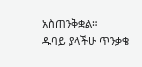አስጠንቅቋል።
ዱባይ ያላችሁ ጥንቃቄ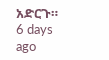አድርጉ።
6 days ago